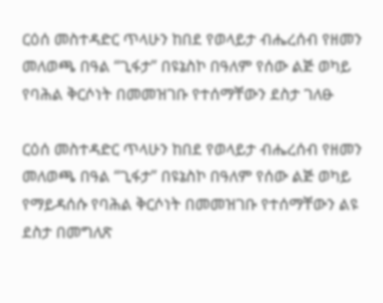ርዕሰ መስተዳድር ጥላሁን ከበደ የወላይታ ብሔረሰብ የዘመን መለወጫ በዓል “ጊፋታ” በዩኔስኮ በዓለም የሰው ልጅ ወካይ የባሕል ቅርሶነት በመመዝገቡ የተሰማቸውን ደስታ ገለፁ

ርዕሰ መስተዳድር ጥላሁን ከበደ የወላይታ ብሔረሰብ የዘመን መለወጫ በዓል “ጊፋታ” በዩኔስኮ በዓለም የሰው ልጅ ወካይ የማይዳሰሱ የባሕል ቅርሶነት በመመዝገቡ የተሰማቸውን ልዩ ደስታ በመግለጽ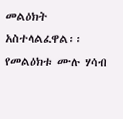መልዕክት አስተላልፈዋል፡፡ የመልዕክቱ ሙሉ ሃሳብ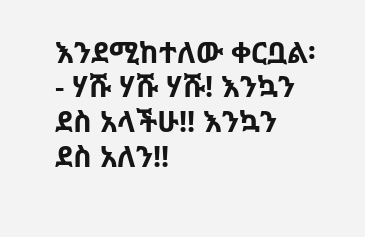እንደሚከተለው ቀርቧል፡- ሃሹ ሃሹ ሃሹ! እንኳን ደስ አላችሁ!! እንኳን ደስ አለን!!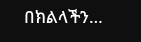በክልላችን…